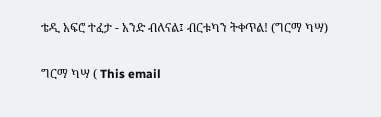ቴዲ አፍሮ ተፈታ - አንድ ብለናል፤ ብርቱካን ትቀጥል! (ግርማ ካሣ)

ግርማ ካሣ ( This email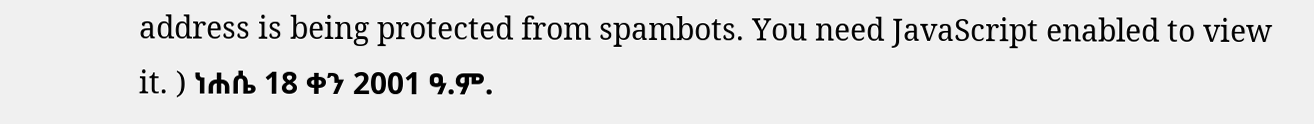address is being protected from spambots. You need JavaScript enabled to view it. ) ነሐሴ 18 ቀን 2001 ዓ.ም.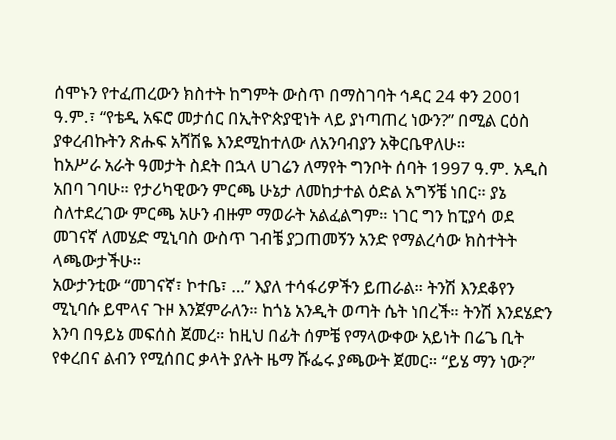ሰሞኑን የተፈጠረውን ክስተት ከግምት ውስጥ በማስገባት ኅዳር 24 ቀን 2001 ዓ.ም.፣ “የቴዲ አፍሮ መታሰር በኢትዮጵያዊነት ላይ ያነጣጠረ ነውን?” በሚል ርዕስ ያቀረብኩትን ጽሑፍ አሻሽዬ እንደሚከተለው ለአንባብያን አቅርቤዋለሁ።
ከአሥራ አራት ዓመታት ስደት በኋላ ሀገሬን ለማየት ግንቦት ሰባት 1997 ዓ.ም. አዲስ አበባ ገባሁ። የታሪካዊውን ምርጫ ሁኔታ ለመከታተል ዕድል አግኝቼ ነበር። ያኔ ስለተደረገው ምርጫ አሁን ብዙም ማወራት አልፈልግም። ነገር ግን ከፒያሳ ወደ መገናኛ ለመሄድ ሚኒባስ ውስጥ ገብቼ ያጋጠመኝን አንድ የማልረሳው ክስተትት ላጫውታችሁ።
አውታንቲው “መገናኛ፣ ኮተቤ፣ …” እያለ ተሳፋሪዎችን ይጠራል። ትንሽ እንደቆየን ሚኒባሱ ይሞላና ጉዞ እንጀምራለን። ከጎኔ አንዲት ወጣት ሴት ነበረች። ትንሽ እንደሄድን እንባ በዓይኔ መፍሰስ ጀመረ። ከዚህ በፊት ሰምቼ የማላውቀው አይነት በሬጌ ቢት የቀረበና ልብን የሚሰበር ቃላት ያሉት ዜማ ሹፌሩ ያጫውት ጀመር። “ይሄ ማን ነው?”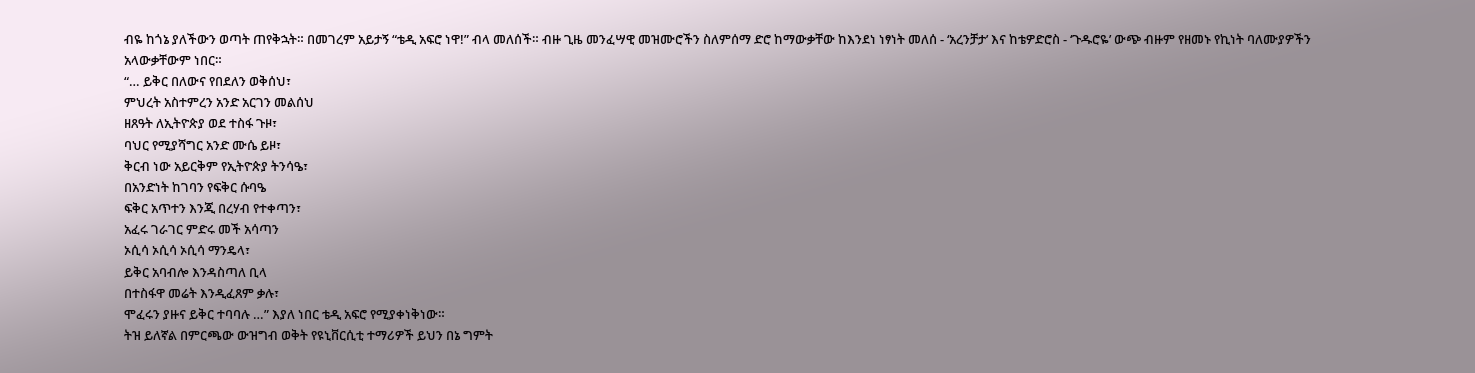ብዬ ከጎኔ ያለችውን ወጣት ጠየቅኋት። በመገረም አይታኝ “ቴዲ አፍሮ ነዋ!” ብላ መለሰች። ብዙ ጊዜ መንፈሣዊ መዝሙሮችን ስለምሰማ ድሮ ከማውቃቸው ከእንደነ ነፃነት መለሰ - ‘አረንቻታ’ እና ከቴዎድሮስ - ‘ጉዱሮዬ’ ውጭ ብዙም የዘመኑ የኪነት ባለሙያዎችን አላውቃቸውም ነበር።
“… ይቅር በለውና የበደለን ወቅሰህ፣
ምህረት አስተምረን አንድ አርገን መልሰህ
ዘጸዓት ለኢትዮጵያ ወደ ተስፋ ጉዞ፣
ባህር የሚያሻግር አንድ ሙሴ ይዞ፣
ቅርብ ነው አይርቅም የኢትዮጵያ ትንሳዔ፣
በአንድነት ከገባን የፍቅር ሱባዔ
ፍቅር አጥተን እንጂ በረሃብ የተቀጣን፣
አፈሩ ገራገር ምድሩ መች አሳጣን
ኦሲሳ ኦሲሳ ኦሲሳ ማንዴላ፣
ይቅር አባብሎ እንዳስጣለ ቢላ
በተስፋዋ መሬት እንዲፈጸም ቃሉ፣
ሞፈሩን ያዙና ይቅር ተባባሉ …” እያለ ነበር ቴዲ አፍሮ የሚያቀነቅነው።
ትዝ ይለኛል በምርጫው ውዝግብ ወቅት የዩኒቨርሲቲ ተማሪዎች ይህን በኔ ግምት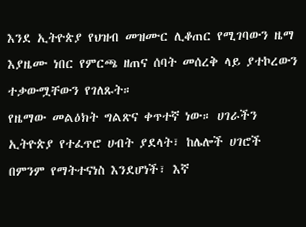እንደ ኢትዮጵያ የህዝብ መዝሙር ሊቆጠር የሚገባውን ዜማ እያዜሙ ነበር የምርጫ ዘጠና ሰባት መሰረቅ ላይ ያተኮረውን ተቃውሟቸውን የገለጹት።
የዜማው መልዕክት ግልጽና ቀጥተኛ ነው። ሀገራችን ኢትዮጵያ የተፈጥሮ ሀብት ያደላት፣ ከሌሎች ሀገሮች በምንም የማትተናነስ እንደሆነች፣ እኛ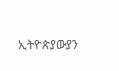ኢትዮጵያውያን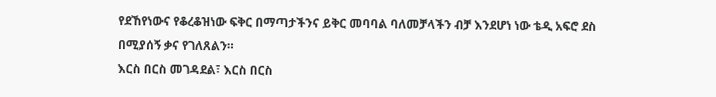የደኸየነውና የቆረቆዝነው ፍቅር በማጣታችንና ይቅር መባባል ባለመቻላችን ብቻ እንደሆነ ነው ቴዲ አፍሮ ደስ በሚያሰኝ ቃና የገለጸልን።
እርስ በርስ መገዳደል፣ እርስ በርስ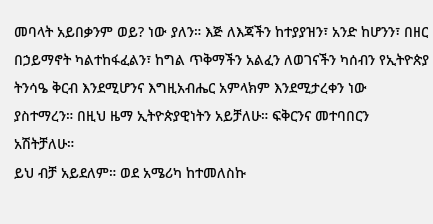መባላት አይበቃንም ወይ? ነው ያለን። እጅ ለእጃችን ከተያያዝን፣ አንድ ከሆንን፣ በዘር በኃይማኖት ካልተከፋፈልን፣ ከግል ጥቅማችን አልፈን ለወገናችን ካሰብን የኢትዮጵያ ትንሳዔ ቅርብ እንደሚሆንና እግዚአብሔር አምላክም እንደሚታረቀን ነው ያስተማረን። በዚህ ዜማ ኢትዮጵያዊነትን አይቻለሁ። ፍቅርንና መተባበርን አሽትቻለሁ።
ይህ ብቻ አይደለም። ወደ አሜሪካ ከተመለስኩ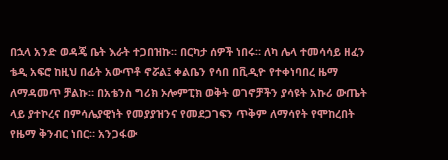በኋላ አንድ ወዳጄ ቤት እራት ተጋበዝኩ። በርካታ ሰዎች ነበሩ። ለካ ሌላ ተመሳሳይ ዘፈን ቴዲ አፍሮ ከዚህ በፊት አውጥቶ ኖሯል፤ ቀልቤን የሳበ በቪዲዮ የተቀነባበረ ዜማ ለማዳመጥ ቻልኩ። በአቴንስ ግሪክ ኦሎምፒክ ወቅት ወገኖቻችን ያሳዩት አኩሪ ውጤት ላይ ያተኮረና በምሳሌያዊነት የመያያዝንና የመደጋገፍን ጥቅም ለማሳየት የሞከረበት የዜማ ቅንብር ነበር። አንጋፋው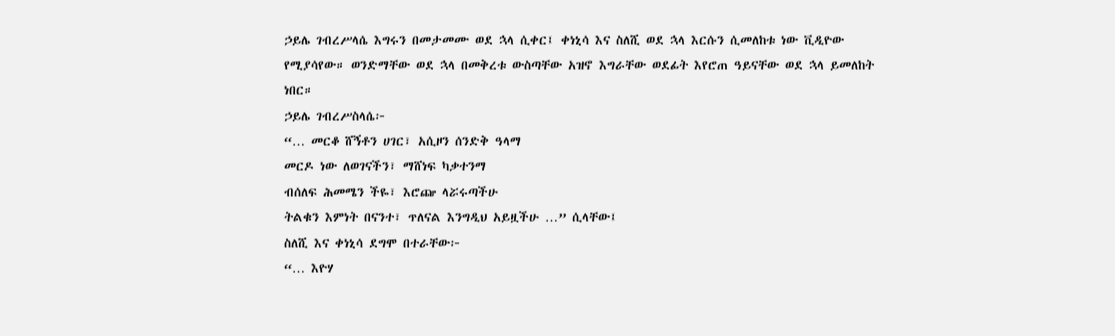ኃይሌ ገብረሥላሴ እግሩን በመታመሙ ወደ ኋላ ሲቀር፤ ቀነኒሳ እና ስለሺ ወደ ኋላ እርሱን ሲመለከቱ ነው ቪዲዮው የሚያሳየው። ወንድማቸው ወደ ኋላ በመቅረቱ ውስጣቸው አዝኖ እግራቸው ወደፊት እየሮጠ ዓይናቸው ወደ ኋላ ይመለከት ነበር።
ኃይሌ ገብረሥስላሴ፦
“… መርቆ ሸኝቶን ሀገር፣ አሲዞን ሰንድቅ ዓላማ
መርዶ ነው ለወገናችን፣ ማሸነፍ ካቃተንማ
ብሰለፍ ሕመሜን ችዬ፣ እሮጬ ላሯሩጣችሁ
ትልቁን እምነት በናንተ፣ ጥለናል እንግዲህ አይዟችሁ …” ሲላቸው፤
ስለሺ እና ቀነኒሳ ደግሞ በተራቸው፦
“… እዮሃ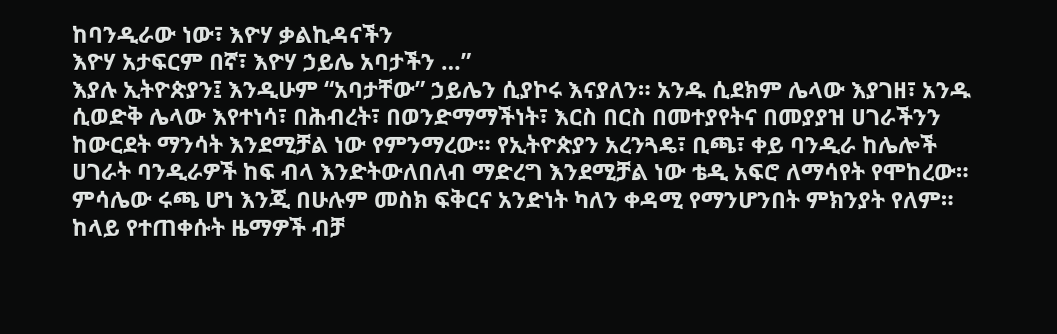ከባንዲራው ነው፣ እዮሃ ቃልኪዳናችን
እዮሃ አታፍርም በኛ፣ እዮሃ ኃይሌ አባታችን …”
እያሉ ኢትዮጵያን፤ እንዲሁም “አባታቸው” ኃይሌን ሲያኮሩ እናያለን። አንዱ ሲደክም ሌላው እያገዘ፣ አንዱ ሲወድቅ ሌላው እየተነሳ፣ በሕብረት፣ በወንድማማችነት፣ እርስ በርስ በመተያየትና በመያያዝ ሀገራችንን ከውርደት ማንሳት እንደሚቻል ነው የምንማረው። የኢትዮጵያን አረንጓዴ፣ ቢጫ፣ ቀይ ባንዲራ ከሌሎች ሀገራት ባንዲራዎች ከፍ ብላ እንድትውለበለብ ማድረግ እንደሚቻል ነው ቴዲ አፍሮ ለማሳየት የሞከረው። ምሳሌው ሩጫ ሆነ እንጂ በሁሉም መስክ ፍቅርና አንድነት ካለን ቀዳሚ የማንሆንበት ምክንያት የለም። ከላይ የተጠቀሱት ዜማዎች ብቻ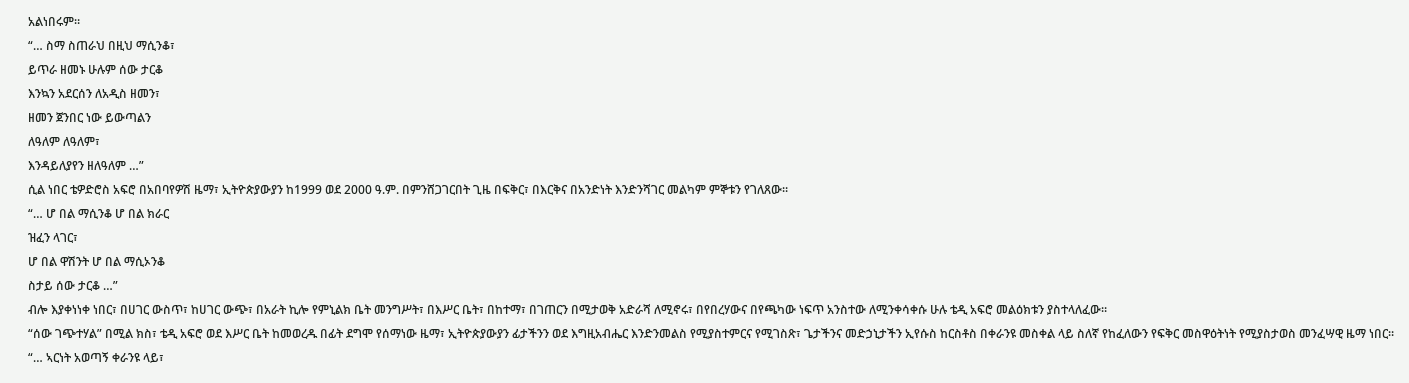አልነበሩም።
“… ስማ ስጠራህ በዚህ ማሲንቆ፣
ይጥራ ዘመኑ ሁሉም ሰው ታርቆ
እንኳን አደርሰን ለአዲስ ዘመን፣
ዘመን ጀንበር ነው ይውጣልን
ለዓለም ለዓለም፣
እንዳይለያየን ዘለዓለም …”
ሲል ነበር ቴዎድሮስ አፍሮ በአበባየዎሽ ዜማ፣ ኢትዮጵያውያን ከ1999 ወደ 2000 ዓ.ም. በምንሸጋገርበት ጊዜ በፍቅር፣ በእርቅና በአንድነት እንድንሻገር መልካም ምኞቱን የገለጸው።
“… ሆ በል ማሲንቆ ሆ በል ክራር
ዝፈን ላገር፣
ሆ በል ዋሽንት ሆ በል ማሲኦንቆ
ስታይ ሰው ታርቆ …”
ብሎ እያቀነነቀ ነበር፣ በሀገር ውስጥ፣ ከሀገር ውጭ፣ በአራት ኪሎ የምኒልክ ቤት መንግሥት፣ በእሥር ቤት፣ በከተማ፣ በገጠርን በሚታወቅ አድራሻ ለሚኖሩ፣ በየበረሃውና በየጫካው ነፍጥ አንስተው ለሚንቀሳቀሱ ሁሉ ቴዲ አፍሮ መልዕክቱን ያስተላለፈው።
“ሰው ገጭተሃል” በሚል ክስ፣ ቴዲ አፍሮ ወደ እሥር ቤት ከመወረዱ በፊት ደግሞ የሰማነው ዜማ፣ ኢትዮጵያውያን ፊታችንን ወደ እግዚአብሔር እንድንመልስ የሚያስተምርና የሚገስጽ፣ ጌታችንና መድኃኒታችን ኢየሱስ ከርስቶስ በቀራንዩ መስቀል ላይ ስለኛ የከፈለውን የፍቅር መስዋዕትነት የሚያስታወስ መንፈሣዊ ዜማ ነበር።
“… ኣርነት አወጣኝ ቀራንዩ ላይ፣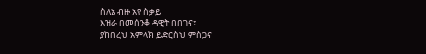ስለኔ ብዙ አየ ስቃይ
እዝራ በመሰንቆ ዳዊት በበገና፣
ያከበረህ አምላክ ይድርስህ ምስጋና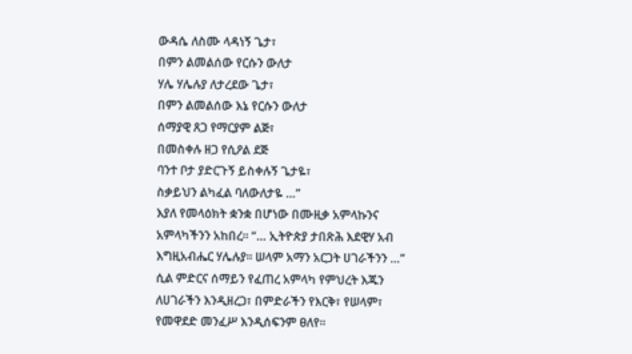ውዳሴ ለስሙ ላዳነኝ ጌታ፣
በምን ልመልሰው የርሱን ውለታ
ሃሌ ሃሌሉያ ለታረደው ጌታ፣
በምን ልመልሰው እኔ የርሱን ውለታ
ሰማያዊ ጸጋ የማርያም ልጅ፣
በመስቀሉ ዘጋ የሲዖል ደጅ
ባንተ ቦታ ያድርጉኝ ይስቀሉኝ ጌታዬ፣
ስቃይህን ልካፈል ባለውለታዬ …”
እያለ የመላዕክት ቋንቋ በሆነው በሙዚቃ አምላኩንና አምላካችንን አከበረ። “… ኢትዮጵያ ታበጽሕ እደዊሃ አብ እግዚአብሔር ሃሌሉያ። ሠላም አማን አርጋት ሀገራችንን …” ሲል ምድርና ሰማይን የፈጠረ አምላካ የምህረት እጁን ለሀገራችን እንዲዘረጋ፣ በምድራችን የእርቅ፣ የሠላም፣ የመዋደድ መንፈሥ እንዲሰፍንም ፀለየ።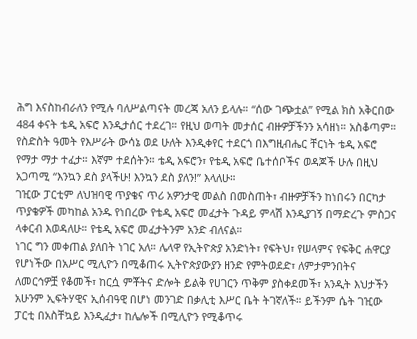ሕግ እናስከብራለን የሚሉ ባለሥልጣናት መረጃ አለን ይላሉ። “ሰው ገጭቷል” የሚል ክስ አቅርበው 484 ቀናት ቴዲ አፍሮ እንዲታሰር ተደረገ። የዚህ ወጣት መታሰር ብዙዎቻችንን አሳዘነ። አስቆጣም።
የስድስት ዓመት የእሥራት ውሳኔ ወደ ሁለት እንዲቀየር ተደርጎ በእግዚብሔር ቸርነት ቴዲ አፍሮ የማታ ማታ ተፈታ። እኛም ተደሰትን። ቴዲ አፍሮን፣ የቴዲ አፍሮ ቤተሰቦችና ወዳጆች ሁሉ በዚህ አጋጣሚ “እንኳን ደስ ያላችሁ! እንኳን ደስ ያለን!” እላለሁ።
ገዢው ፓርቲም ለህዝባዊ ጥያቄና ጥሪ አዎንታዊ መልስ በመስጠት፣ ብዙዎቻችን ከነበሩን በርካታ ጥያቄዎች መካከል አንዱ የነበረው የቴዲ አፍሮ መፈታት ጉዳይ ምላሽ እንዲያገኝ በማድረጉ ምስጋና ላቀርብ እወዳለሁ። የቴዲ አፍሮ መፈታትንም አንድ ብለናል።
ነገር ግን መቀጠል ያለበት ነገር አለ። ሌላዋ የኢትዮጵያ አንድነት፣ የፍትህ፣ የሠላምና የፍቅር ሐዋርያ የሆነችው በአሥር ሚሊዮን በሚቆጠሩ ኢትዮጵያውያን ዘንድ የምትወደድ፣ ለምታምንበትና ለመርኅዎቿ የቆመች፣ ከርሷ ምቾትና ድሎት ይልቅ የሀገርን ጥቅም ያስቀደመች፣ አንዲት እህታችን አሁንም ኢፍትሃዊና ኢሰብዓዊ በሆነ መንገድ በቃሊቲ እሥር ቤት ትገኛለች። ይችንም ሴት ገዢው ፓርቲ በአስቸኳይ እንዲፈታ፣ ከሌሎች በሚሊዮን የሚቆጥሩ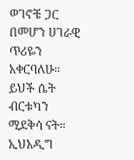ወገኖቼ ጋር በመሆን ሀገራዊ ጥሪዬን አቀርባለሁ።
ይህች ሴት ብርቱካን ሚደቅሳ ናት። ኢህአዲግ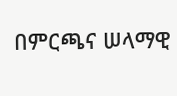በምርጫና ሠላማዊ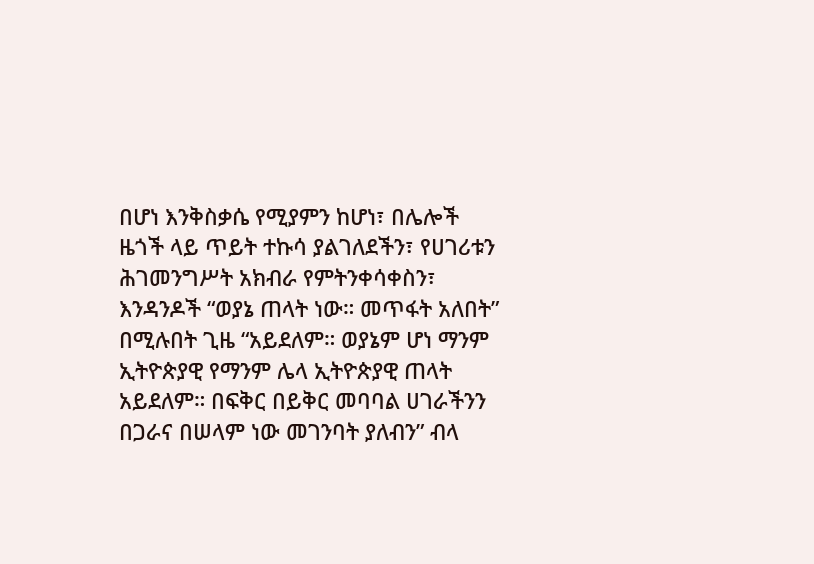በሆነ እንቅስቃሴ የሚያምን ከሆነ፣ በሌሎች ዜጎች ላይ ጥይት ተኩሳ ያልገለደችን፣ የሀገሪቱን ሕገመንግሥት አክብራ የምትንቀሳቀስን፣ እንዳንዶች “ወያኔ ጠላት ነው። መጥፋት አለበት” በሚሉበት ጊዜ “አይደለም። ወያኔም ሆነ ማንም ኢትዮጵያዊ የማንም ሌላ ኢትዮጵያዊ ጠላት አይደለም። በፍቅር በይቅር መባባል ሀገራችንን በጋራና በሠላም ነው መገንባት ያለብን” ብላ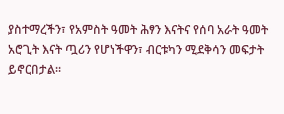ያስተማረችን፣ የአምስት ዓመት ሕፃን እናትና የሰባ አራት ዓመት አሮጊት እናት ጧሪን የሆነችዋን፣ ብርቱካን ሚደቅሳን መፍታት ይኖርበታል።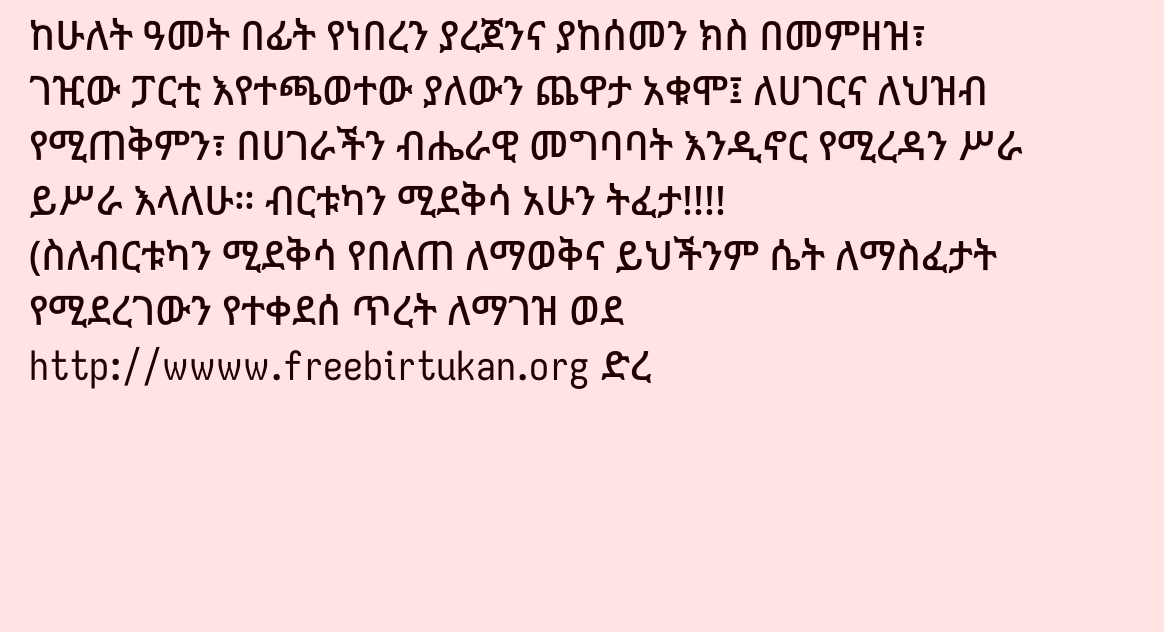ከሁለት ዓመት በፊት የነበረን ያረጀንና ያከሰመን ክስ በመምዘዝ፣ ገዢው ፓርቲ እየተጫወተው ያለውን ጨዋታ አቁሞ፤ ለሀገርና ለህዝብ የሚጠቅምን፣ በሀገራችን ብሔራዊ መግባባት እንዲኖር የሚረዳን ሥራ ይሥራ እላለሁ። ብርቱካን ሚደቅሳ አሁን ትፈታ!!!!
(ስለብርቱካን ሚደቅሳ የበለጠ ለማወቅና ይህችንም ሴት ለማስፈታት የሚደረገውን የተቀደሰ ጥረት ለማገዝ ወደ http://wwww.freebirtukan.org ድረ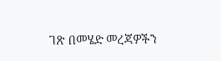ገጽ በመሄድ መረጃዎችን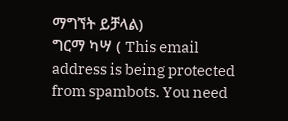ማግኘት ይቻላል)
ግርማ ካሣ ( This email address is being protected from spambots. You need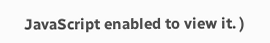JavaScript enabled to view it. )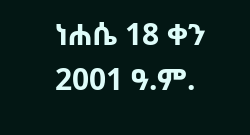ነሐሴ 18 ቀን 2001 ዓ.ም.